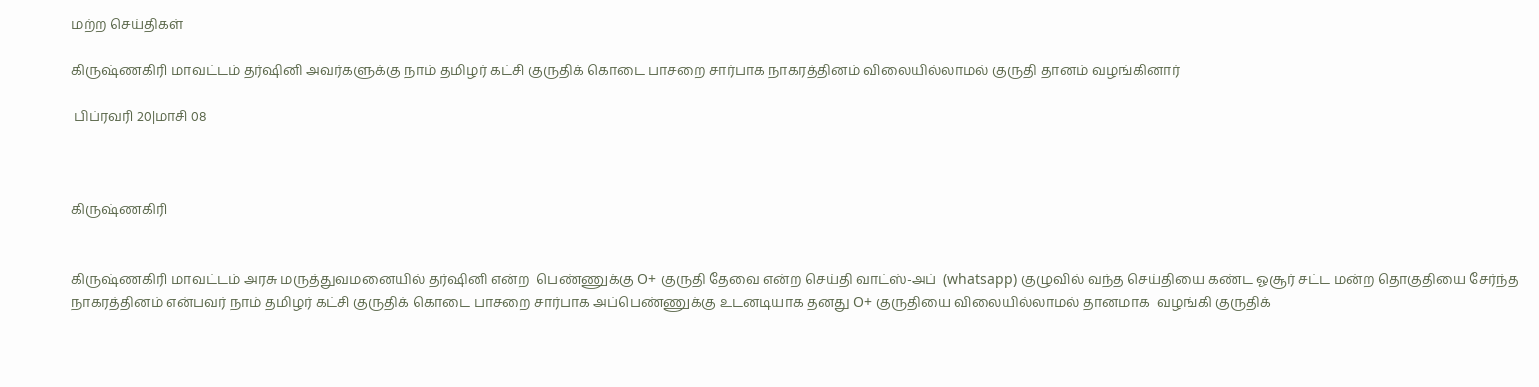மற்ற செய்திகள்

கிருஷ்ணகிரி மாவட்டம் தர்ஷினி அவர்களுக்கு நாம் தமிழர் கட்சி குருதிக் கொடை பாசறை சார்பாக நாகரத்தினம் விலையில்லாமல் குருதி தானம் வழங்கினார்

 பிப்ரவரி 20|மாசி 08



கிருஷ்ணகிரி


கிருஷ்ணகிரி மாவட்டம் அரசு மருத்துவமனையில் தர்ஷினி என்ற ‌ பெண்ணுக்கு O+ குருதி தேவை என்ற செய்தி வாட்ஸ்-அப்  (whatsapp) குழுவில் வந்த செய்தியை கண்ட ஓசூர் சட்ட மன்ற தொகுதியை சேர்ந்த நாகரத்தினம் என்பவர் நாம் தமிழர் கட்சி குருதிக் கொடை பாசறை சார்பாக அப்பெண்ணுக்கு உடனடியாக தனது O+ குருதியை விலையில்லாமல் தானமாக  வழங்கி குருதிக்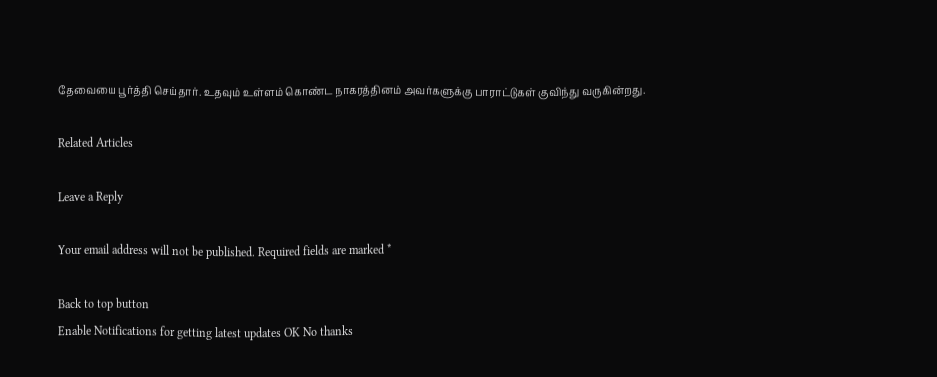தேவையை பூர்த்தி செய்தார். உதவும் உள்ளம் கொண்ட நாகரத்தினம் அவர்களுக்கு பாராட்டுகள் குவிந்து வருகின்றது.

Related Articles

Leave a Reply

Your email address will not be published. Required fields are marked *

Back to top button
Enable Notifications for getting latest updates OK No thanks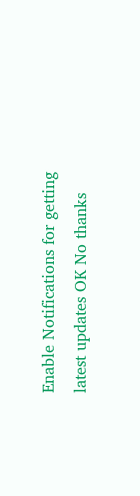Enable Notifications for getting latest updates OK No thanks